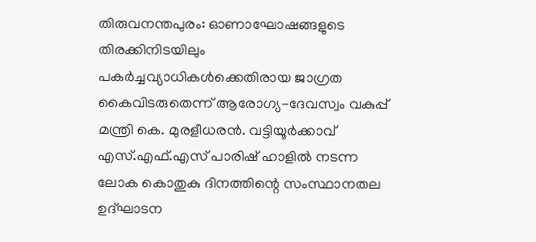തിരുവനന്തപുരം: ഓണാഘോഷങ്ങളുടെ തിരക്കിനിടയിലും പകർച്ചവ്യാധികൾക്കെതിരായ ജാഗ്രത കൈവിടരുതെന്ന് ആരോഗ്യ-ദേവസ്വം വകുപ്പ് മന്ത്രി കെ. മുരളീധരൻ. വട്ടിയൂർക്കാവ് എസ്.എഫ്.എസ് പാരിഷ് ഹാളിൽ നടന്ന ലോക കൊതുകു ദിനത്തിന്റെ സംസ്ഥാനതല ഉദ്ഘാടന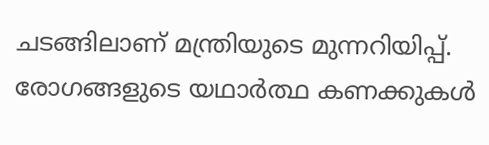ചടങ്ങിലാണ് മന്ത്രിയുടെ മുന്നറിയിപ്പ്.
രോഗങ്ങളുടെ യഥാർത്ഥ കണക്കുകൾ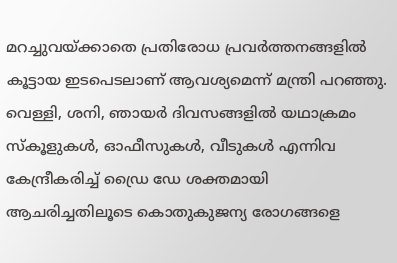മറച്ചുവയ്ക്കാതെ പ്രതിരോധ പ്രവർത്തനങ്ങളിൽ കൂട്ടായ ഇടപെടലാണ് ആവശ്യമെന്ന് മന്ത്രി പറഞ്ഞു.
വെള്ളി, ശനി, ഞായർ ദിവസങ്ങളിൽ യഥാക്രമം സ്കൂളുകൾ, ഓഫീസുകൾ, വീടുകൾ എന്നിവ കേന്ദ്രീകരിച്ച് ഡ്രൈ ഡേ ശക്തമായി ആചരിച്ചതിലൂടെ കൊതുകുജന്യ രോഗങ്ങളെ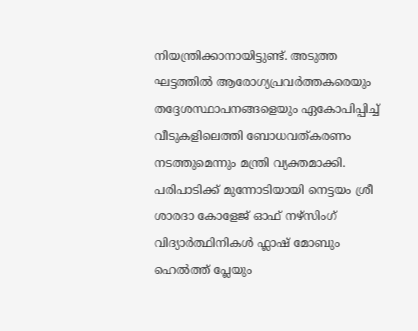നിയന്ത്രിക്കാനായിട്ടുണ്ട്. അടുത്ത ഘട്ടത്തിൽ ആരോഗ്യപ്രവർത്തകരെയും തദ്ദേശസ്ഥാപനങ്ങളെയും ഏകോപിപ്പിച്ച് വീടുകളിലെത്തി ബോധവത്കരണം നടത്തുമെന്നും മന്ത്രി വ്യക്തമാക്കി.
പരിപാടിക്ക് മുന്നോടിയായി നെട്ടയം ശ്രീ ശാരദാ കോളേജ് ഓഫ് നഴ്സിംഗ് വിദ്യാർത്ഥിനികൾ ഫ്ലാഷ് മോബും ഹെൽത്ത് പ്ലേയും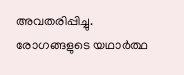അവതരിപ്പിച്ചു.
രോഗങ്ങളുടെ യഥാർത്ഥ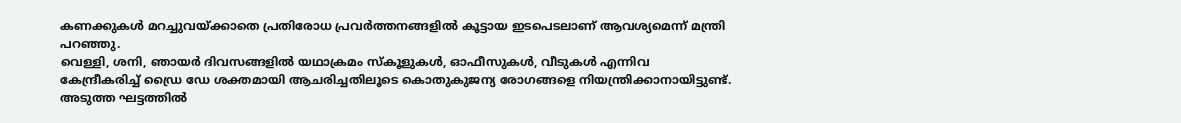കണക്കുകൾ മറച്ചുവയ്ക്കാതെ പ്രതിരോധ പ്രവർത്തനങ്ങളിൽ കൂട്ടായ ഇടപെടലാണ് ആവശ്യമെന്ന് മന്ത്രി പറഞ്ഞു.
വെള്ളി, ശനി, ഞായർ ദിവസങ്ങളിൽ യഥാക്രമം സ്കൂളുകൾ, ഓഫീസുകൾ, വീടുകൾ എന്നിവ കേന്ദ്രീകരിച്ച് ഡ്രൈ ഡേ ശക്തമായി ആചരിച്ചതിലൂടെ കൊതുകുജന്യ രോഗങ്ങളെ നിയന്ത്രിക്കാനായിട്ടുണ്ട്. അടുത്ത ഘട്ടത്തിൽ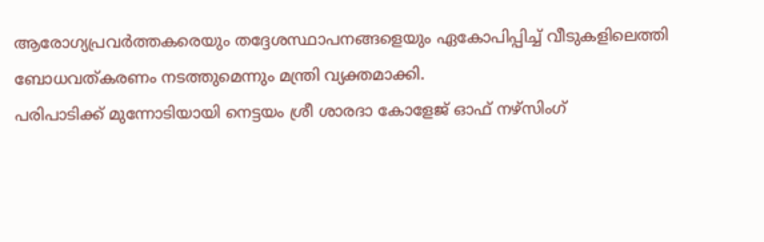ആരോഗ്യപ്രവർത്തകരെയും തദ്ദേശസ്ഥാപനങ്ങളെയും ഏകോപിപ്പിച്ച് വീടുകളിലെത്തി ബോധവത്കരണം നടത്തുമെന്നും മന്ത്രി വ്യക്തമാക്കി.
പരിപാടിക്ക് മുന്നോടിയായി നെട്ടയം ശ്രീ ശാരദാ കോളേജ് ഓഫ് നഴ്സിംഗ്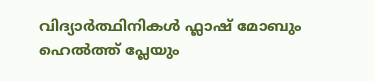വിദ്യാർത്ഥിനികൾ ഫ്ലാഷ് മോബും ഹെൽത്ത് പ്ലേയും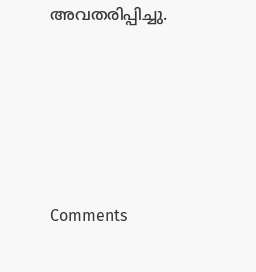അവതരിപ്പിച്ചു.







Comments